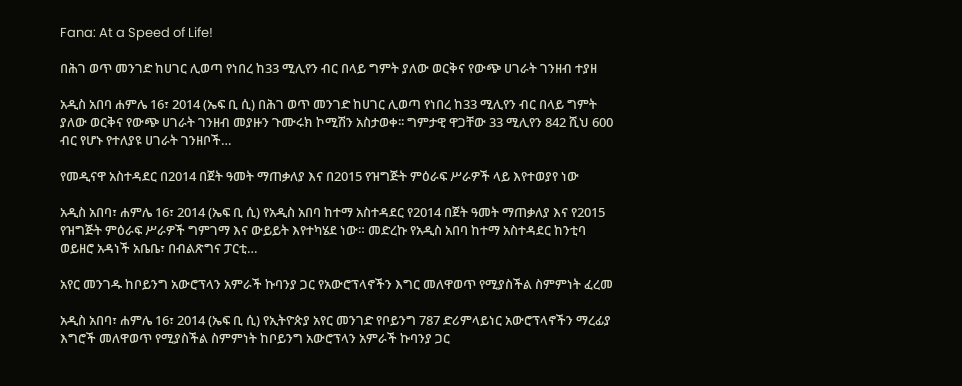Fana: At a Speed of Life!

በሕገ ወጥ መንገድ ከሀገር ሊወጣ የነበረ ከ33 ሚሊየን ብር በላይ ግምት ያለው ወርቅና የውጭ ሀገራት ገንዘብ ተያዘ

አዲስ አበባ ሐምሌ 16፣ 2014 (ኤፍ ቢ ሲ) በሕገ ወጥ መንገድ ከሀገር ሊወጣ የነበረ ከ33 ሚሊየን ብር በላይ ግምት ያለው ወርቅና የውጭ ሀገራት ገንዘብ መያዙን ጉሙሩክ ኮሚሽን አስታወቀ፡፡ ግምታዊ ዋጋቸው 33 ሚሊየን 842 ሺህ 600 ብር የሆኑ የተለያዩ ሀገራት ገንዘቦች…

የመዲናዋ አስተዳደር በ2014 በጀት ዓመት ማጠቃለያ እና በ2015 የዝግጅት ምዕራፍ ሥራዎች ላይ እየተወያየ ነው

አዲስ አበባ፣ ሐምሌ 16፣ 2014 (ኤፍ ቢ ሲ) የአዲስ አበባ ከተማ አስተዳደር የ2014 በጀት ዓመት ማጠቃለያ እና የ2015 የዝግጅት ምዕራፍ ሥራዎች ግምገማ እና ውይይት እየተካሄደ ነው። መድረኩ የአዲስ አበባ ከተማ አስተዳደር ከንቲባ ወይዘሮ አዳነች አቤቤ፣ በብልጽግና ፓርቲ…

አየር መንገዱ ከቦይንግ አውሮፕላን አምራች ኩባንያ ጋር የአውሮፕላኖችን እግር መለዋወጥ የሚያስችል ስምምነት ፈረመ

አዲስ አበባ፣ ሐምሌ 16፣ 2014 (ኤፍ ቢ ሲ) የኢትዮጵያ አየር መንገድ የቦይንግ 787 ድሪምላይነር አውሮፕላኖችን ማረፊያ እግሮች መለዋወጥ የሚያስችል ስምምነት ከቦይንግ አውሮፕላን አምራች ኩባንያ ጋር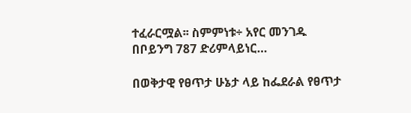ተፈራርሟል፡፡ ስምምነቱ÷ አየር መንገዱ በቦይንግ 787 ድሪምላይነር…

በወቅታዊ የፀጥታ ሁኔታ ላይ ከፌደራል የፀጥታ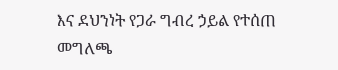እና ደህንነት የጋራ ግብረ ኃይል የተሰጠ መግለጫ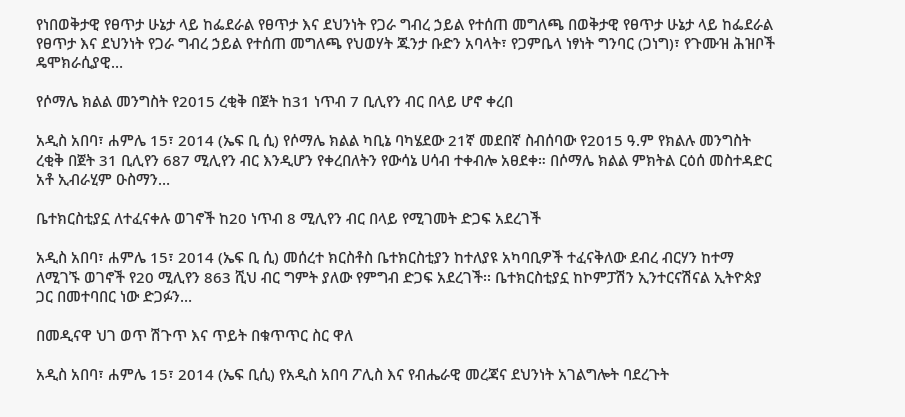የነበወቅታዊ የፀጥታ ሁኔታ ላይ ከፌደራል የፀጥታ እና ደህንነት የጋራ ግብረ ኃይል የተሰጠ መግለጫ በወቅታዊ የፀጥታ ሁኔታ ላይ ከፌደራል የፀጥታ እና ደህንነት የጋራ ግብረ ኃይል የተሰጠ መግለጫ የህወሃት ጁንታ ቡድን አባላት፣ የጋምቤላ ነፃነት ግንባር (ጋነግ)፣ የጉሙዝ ሕዝቦች ዴሞክራሲያዊ…

የሶማሌ ክልል መንግስት የ2015 ረቂቅ በጀት ከ31 ነጥብ 7 ቢሊየን ብር በላይ ሆኖ ቀረበ

አዲስ አበባ፣ ሐምሌ 15፣ 2014 (ኤፍ ቢ ሲ) የሶማሌ ክልል ካቢኔ ባካሄደው 21ኛ መደበኛ ስብሰባው የ2015 ዓ.ም የክልሉ መንግስት ረቂቅ በጀት 31 ቢሊየን 687 ሚሊየን ብር እንዲሆን የቀረበለትን የውሳኔ ሀሳብ ተቀብሎ አፀደቀ። በሶማሌ ክልል ምክትል ርዕሰ መስተዳድር አቶ ኢብራሂም ዑስማን…

ቤተክርስቲያኗ ለተፈናቀሉ ወገኖች ከ20 ነጥብ 8 ሚሊየን ብር በላይ የሚገመት ድጋፍ አደረገች

አዲስ አበባ፣ ሐምሌ 15፣ 2014 (ኤፍ ቢ ሲ) መሰረተ ክርስቶስ ቤተክርስቲያን ከተለያዩ አካባቢዎች ተፈናቅለው ደብረ ብርሃን ከተማ ለሚገኙ ወገኖች የ20 ሚሊየን 863 ሺህ ብር ግምት ያለው የምግብ ድጋፍ አደረገች፡፡ ቤተክርስቲያኗ ከኮምፓሽን ኢንተርናሽናል ኢትዮጵያ ጋር በመተባበር ነው ድጋፉን…

በመዲናዋ ህገ ወጥ ሽጉጥ እና ጥይት በቁጥጥር ስር ዋለ

አዲስ አበባ፣ ሐምሌ 15፣ 2014 (ኤፍ ቢሲ) የአዲስ አበባ ፖሊስ እና የብሔራዊ መረጃና ደህንነት አገልግሎት ባደረጉት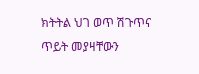ክትትል ህገ ወጥ ሽጉጥና ጥይት መያዛቸውን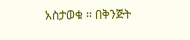አስታወቁ ፡፡ በቅንጅት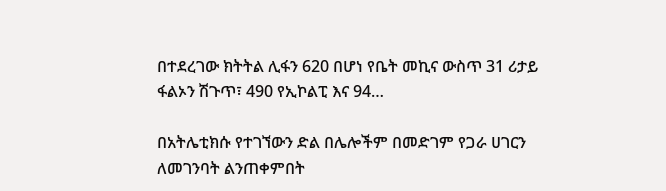በተደረገው ክትትል ሊፋን 620 በሆነ የቤት መኪና ውስጥ 31 ሪታይ ፋልኦን ሽጉጥ፣ 490 የኢኮልፒ እና 94…

በአትሌቲክሱ የተገኘውን ድል በሌሎችም በመድገም የጋራ ሀገርን ለመገንባት ልንጠቀምበት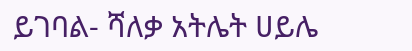ይገባል- ሻለቃ አትሌት ሀይሌ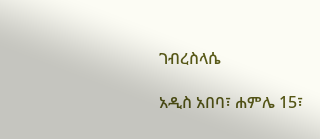ገብረስላሴ

አዲስ አበባ፣ ሐምሌ 15፣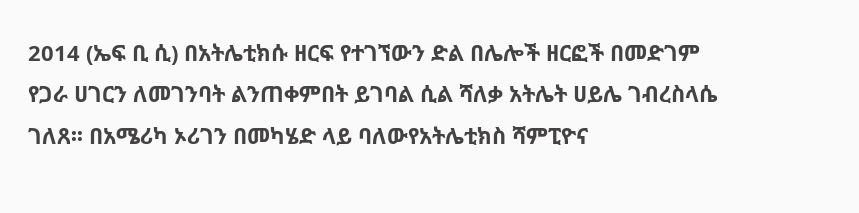2014 (ኤፍ ቢ ሲ) በአትሌቲክሱ ዘርፍ የተገኘውን ድል በሌሎች ዘርፎች በመድገም የጋራ ሀገርን ለመገንባት ልንጠቀምበት ይገባል ሲል ሻለቃ አትሌት ሀይሌ ገብረስላሴ ገለጸ፡፡ በአሜሪካ ኦሪገን በመካሄድ ላይ ባለውየአትሌቲክስ ሻምፒዮና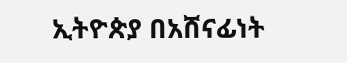ኢትዮጵያ በአሸናፊነት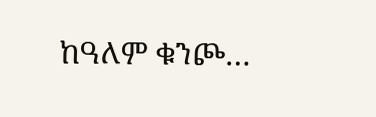ከዓለም ቁንጮ…